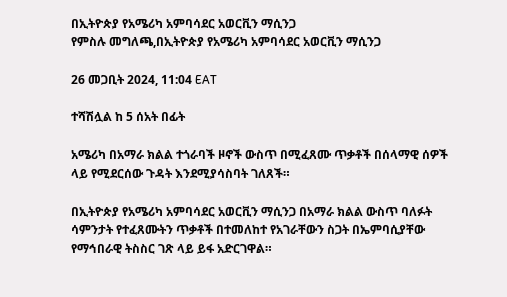በኢትዮጵያ የአሜሪካ አምባሳደር አወርቪን ማሲንጋ
የምስሉ መግለጫ,በኢትዮጵያ የአሜሪካ አምባሳደር አወርቪን ማሲንጋ

26 መጋቢት 2024, 11:04 EAT

ተሻሽሏል ከ 5 ሰአት በፊት

አሜሪካ በአማራ ክልል ተጎራባች ዞኖች ውስጥ በሚፈጸሙ ጥቃቶች በሰላማዊ ሰዎች ላይ የሚደርሰው ጉዳት እንደሚያሳስባት ገለጸች።

በኢትዮጵያ የአሜሪካ አምባሳደር አወርቪን ማሲንጋ በአማራ ክልል ውስጥ ባለፉት ሳምንታት የተፈጸሙትን ጥቃቶች በተመለከተ የአገራቸውን ስጋት በኤምባሲያቸው የማኅበራዊ ትስስር ገጽ ላይ ይፋ አድርገዋል።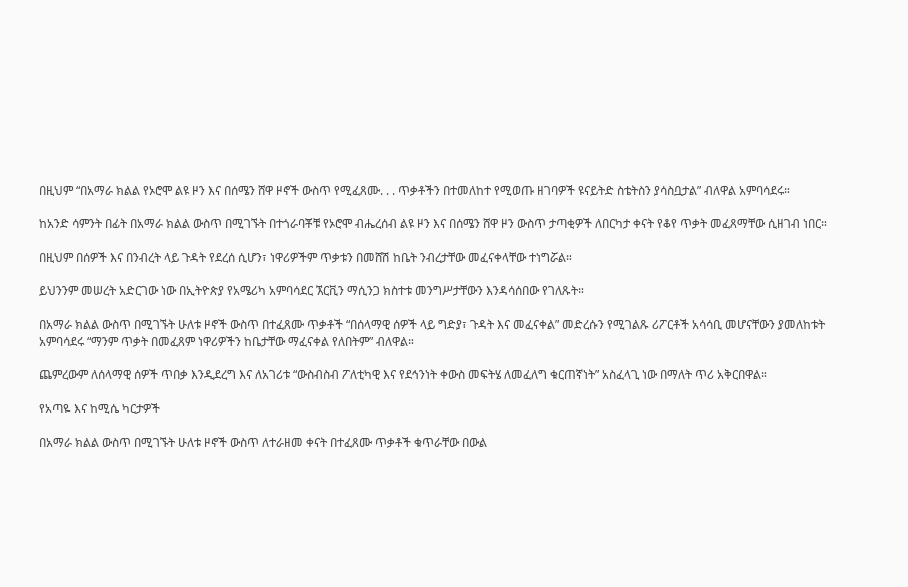በዚህም “በአማራ ክልል የኦሮሞ ልዩ ዞን እና በሰሜን ሸዋ ዞኖች ውስጥ የሚፈጸሙ. . . ጥቃቶችን በተመለከተ የሚወጡ ዘገባዎች ዩናይትድ ስቴትስን ያሳስቧታል” ብለዋል አምባሳደሩ።

ከአንድ ሳምንት በፊት በአማራ ክልል ውስጥ በሚገኙት በተጎራባቾቹ የኦሮሞ ብሔረሰብ ልዩ ዞን እና በሰሜን ሸዋ ዞን ውስጥ ታጣቂዎች ለበርካታ ቀናት የቆየ ጥቃት መፈጸማቸው ሲዘገብ ነበር።

በዚህም በሰዎች እና በንብረት ላይ ጉዳት የደረሰ ሲሆን፣ ነዋሪዎችም ጥቃቱን በመሸሽ ከቤት ንብረታቸው መፈናቀላቸው ተነግሯል።

ይህንንም መሠረት አድርገው ነው በኢትዮጵያ የአሜሪካ አምባሳደር ኧርቪን ማሲንጋ ክስተቱ መንግሥታቸውን እንዳሳሰበው የገለጹት።

በአማራ ክልል ውስጥ በሚገኙት ሁለቱ ዞኖች ውስጥ በተፈጸሙ ጥቃቶች “በሰላማዊ ሰዎች ላይ ግድያ፣ ጉዳት እና መፈናቀል” መድረሱን የሚገልጹ ሪፖርቶች አሳሳቢ መሆናቸውን ያመለከቱት አምባሳደሩ “ማንም ጥቃት በመፈጸም ነዋሪዎችን ከቤታቸው ማፈናቀል የለበትም” ብለዋል።

ጨምረውም ለሰላማዊ ሰዎች ጥበቃ እንዲደረግ እና ለአገሪቱ “ውስብስብ ፖለቲካዊ እና የደኅንነት ቀውስ መፍትሄ ለመፈለግ ቁርጠኛነት” አስፈላጊ ነው በማለት ጥሪ አቅርበዋል።

የአጣዬ እና ከሚሴ ካርታዎች

በአማራ ክልል ውስጥ በሚገኙት ሁለቱ ዞኖች ውስጥ ለተራዘመ ቀናት በተፈጸሙ ጥቃቶች ቁጥራቸው በውል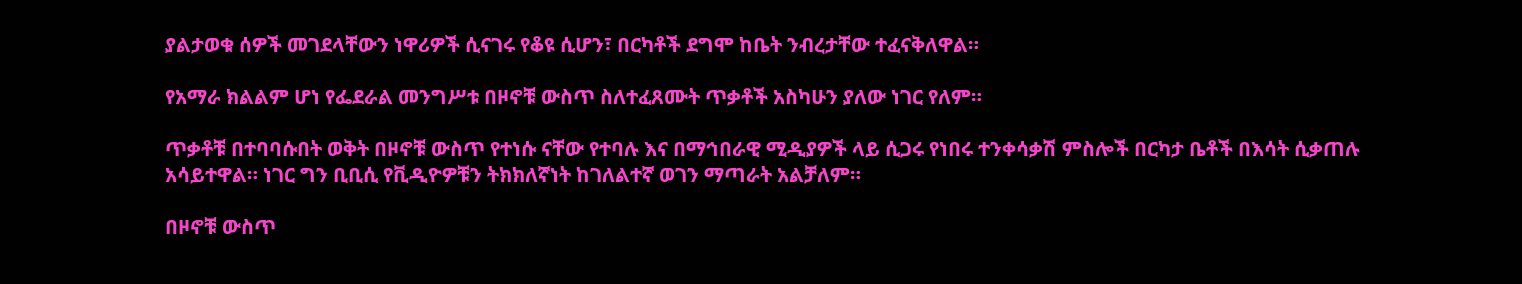ያልታወቁ ሰዎች መገደላቸውን ነዋሪዎች ሲናገሩ የቆዩ ሲሆን፣ በርካቶች ደግሞ ከቤት ንብረታቸው ተፈናቅለዋል።

የአማራ ክልልም ሆነ የፌደራል መንግሥቱ በዞኖቹ ውስጥ ስለተፈጸሙት ጥቃቶች አስካሁን ያለው ነገር የለም።

ጥቃቶቹ በተባባሱበት ወቅት በዞኖቹ ውስጥ የተነሱ ናቸው የተባሉ እና በማኅበራዊ ሚዲያዎች ላይ ሲጋሩ የነበሩ ተንቀሳቃሽ ምስሎች በርካታ ቤቶች በእሳት ሲቃጠሉ አሳይተዋል። ነገር ግን ቢቢሲ የቪዲዮዎቹን ትክክለኛነት ከገለልተኛ ወገን ማጣራት አልቻለም።

በዞኖቹ ውስጥ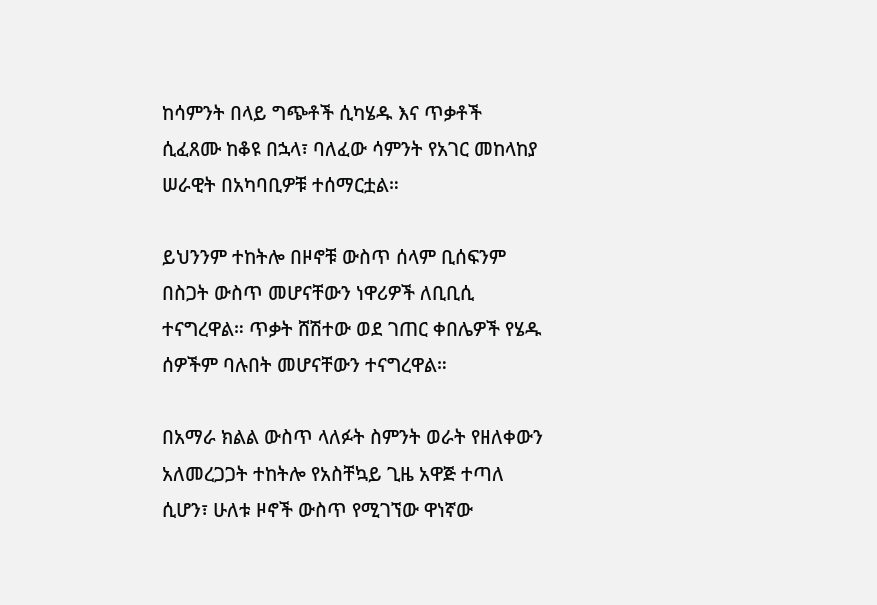ከሳምንት በላይ ግጭቶች ሲካሄዱ እና ጥቃቶች ሲፈጸሙ ከቆዩ በኋላ፣ ባለፈው ሳምንት የአገር መከላከያ ሠራዊት በአካባቢዎቹ ተሰማርቷል።

ይህንንም ተከትሎ በዞኖቹ ውስጥ ሰላም ቢሰፍንም በስጋት ውስጥ መሆናቸውን ነዋሪዎች ለቢቢሲ ተናግረዋል። ጥቃት ሸሽተው ወደ ገጠር ቀበሌዎች የሄዱ ሰዎችም ባሉበት መሆናቸውን ተናግረዋል።

በአማራ ክልል ውስጥ ላለፉት ስምንት ወራት የዘለቀውን አለመረጋጋት ተከትሎ የአስቸኳይ ጊዜ አዋጅ ተጣለ ሲሆን፣ ሁለቱ ዞኖች ውስጥ የሚገኘው ዋነኛው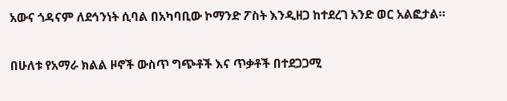አውና ጎዳናም ለደኅንነት ሲባል በአካባቢው ኮማንድ ፖስት እንዲዘጋ ከተደረገ አንድ ወር አልፎታል።

በሁለቱ የአማራ ክልል ዞኖች ውስጥ ግጭቶች እና ጥቃቶች በተደጋጋሚ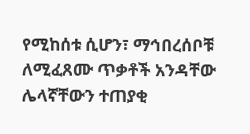የሚከሰቱ ሲሆን፣ ማኅበረሰቦቹ ለሚፈጸሙ ጥቃቶች አንዳቸው ሌላኛቸውን ተጠያቂ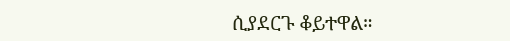ሲያደርጉ ቆይተዋል።